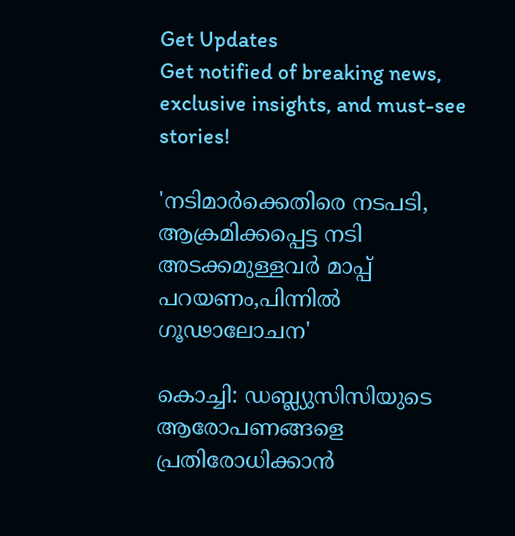Get Updates
Get notified of breaking news, exclusive insights, and must-see stories!

'നടിമാര്‍ക്കെതിരെ നടപടി, ആക്രമിക്കപ്പെട്ട നടി അടക്കമുള്ളവര്‍ മാപ്പ് പറയണം,പിന്നില്‍ ഗൂഢാലോചന'

കൊച്ചി: ഡബ്ല്യുസിസിയുടെ ആരോപണങ്ങളെ പ്രതിരോധിക്കാന്‍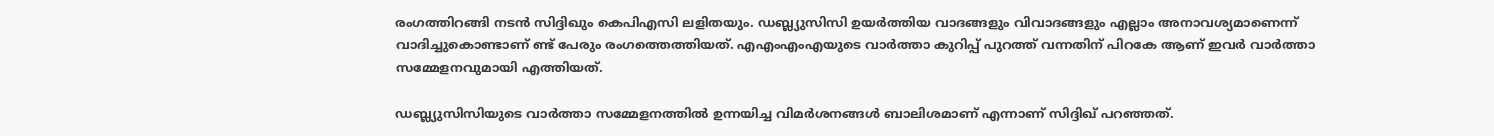രംഗത്തിറങ്ങി നടന്‍ സിദ്ദിഖും കെപിഎസി ലളിതയും. ഡബ്ല്യുസിസി ഉയര്‍ത്തിയ വാദങ്ങളും വിവാദങ്ങളും എല്ലാം അനാവശ്യമാണെന്ന് വാദിച്ചുകൊണ്ടാണ് ണ്ട് പേരും രംഗത്തെത്തിയത്. എഎംഎംഎയുടെ വാര്‍ത്താ കുറിപ്പ് പുറത്ത് വന്നതിന് പിറകേ ആണ് ഇവര്‍ വാര്‍ത്താ സമ്മേളനവുമായി എത്തിയത്.

ഡബ്ല്യുസിസിയുടെ വാര്‍ത്താ സമ്മേളനത്തില്‍ ഉന്നയിച്ച വിമര്‍ശനങ്ങള്‍ ബാലിശമാണ് എന്നാണ് സിദ്ദിഖ് പറഞ്ഞത്.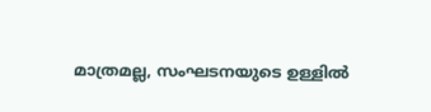മാത്രമല്ല, സംഘടനയുടെ ഉള്ളില്‍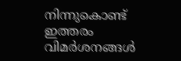നിന്നുകൊണ്ട് ഇത്തരം വിമര്‍ശനങ്ങള്‍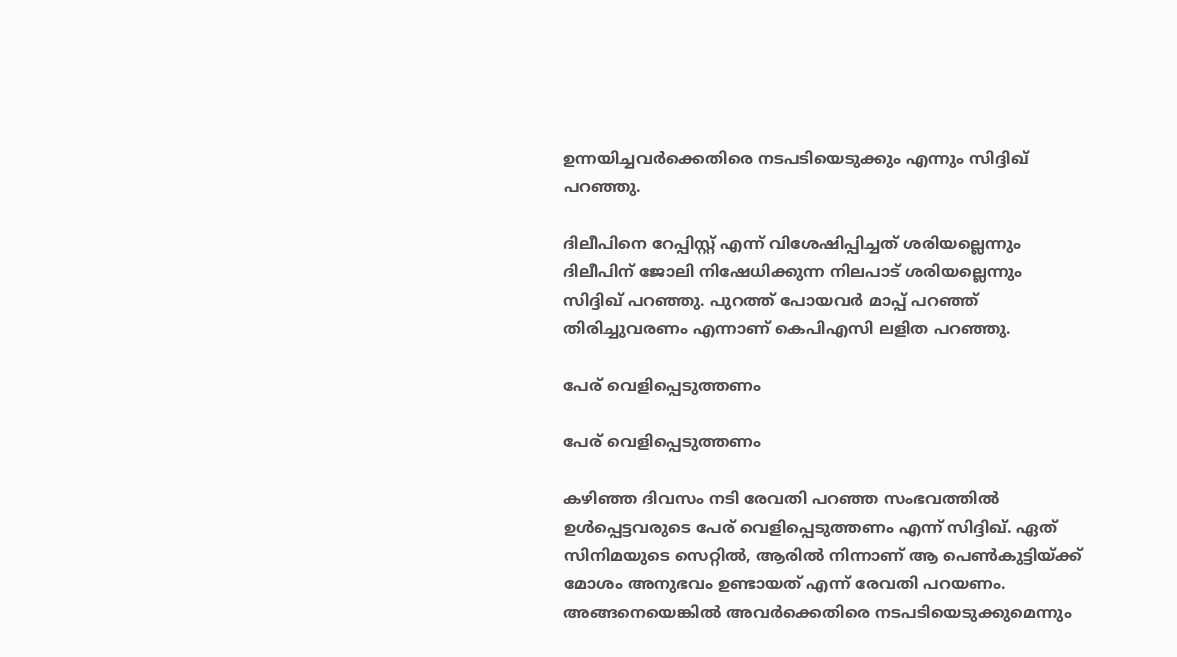ഉന്നയിച്ചവര്‍ക്കെതിരെ നടപടിയെടുക്കും എന്നും സിദ്ദിഖ് പറഞ്ഞു.

ദിലീപിനെ റേപ്പിസ്റ്റ് എന്ന് വിശേഷിപ്പിച്ചത് ശരിയല്ലെന്നും ദിലീപിന് ജോലി നിഷേധിക്കുന്ന നിലപാട് ശരിയല്ലെന്നും സിദ്ദിഖ് പറഞ്ഞു. പുറത്ത് പോയവര്‍ മാപ്പ് പറഞ്ഞ് തിരിച്ചുവരണം എന്നാണ് കെപിഎസി ലളിത പറഞ്ഞു.

പേര് വെളിപ്പെടുത്തണം

പേര് വെളിപ്പെടുത്തണം

കഴിഞ്ഞ ദിവസം നടി രേവതി പറഞ്ഞ സംഭവത്തില്‍ ഉള്‍പ്പെട്ടവരുടെ പേര് വെളിപ്പെടുത്തണം എന്ന് സിദ്ദിഖ്. ഏത് സിനിമയുടെ സെറ്റില്‍, ആരില്‍ നിന്നാണ് ആ പെണ്‍കുട്ടിയ്ക്ക് മോശം അനുഭവം ഉണ്ടായത് എന്ന് രേവതി പറയണം. അങ്ങനെയെങ്കില്‍ അവര്‍ക്കെതിരെ നടപടിയെടുക്കുമെന്നും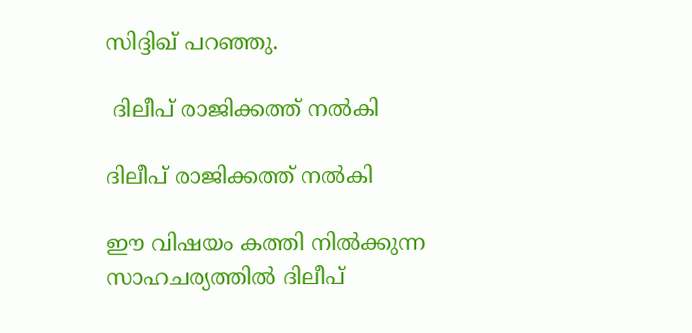സിദ്ദിഖ് പറഞ്ഞു.

 ദിലീപ് രാജിക്കത്ത് നല്‍കി

ദിലീപ് രാജിക്കത്ത് നല്‍കി

ഈ വിഷയം കത്തി നില്‍ക്കുന്ന സാഹചര്യത്തില്‍ ദിലീപ്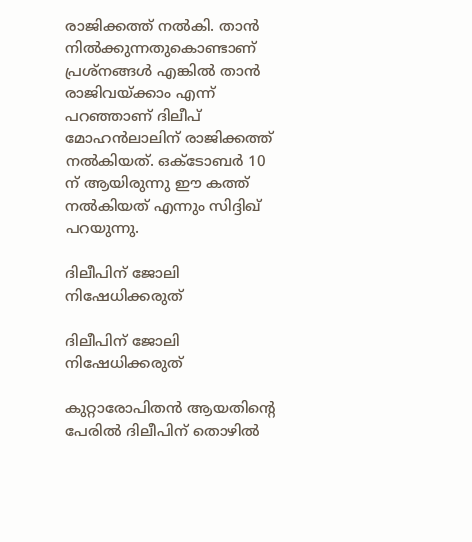രാജിക്കത്ത് നല്‍കി. താന്‍ നില്‍ക്കുന്നതുകൊണ്ടാണ് പ്രശ്‌നങ്ങള്‍ എങ്കില്‍ താന്‍ രാജിവയ്ക്കാം എന്ന് പറഞ്ഞാണ് ദിലീപ് മോഹന്‍ലാലിന് രാജിക്കത്ത് നല്‍കിയത്. ഒക്ടോബര്‍ 10 ന് ആയിരുന്നു ഈ കത്ത് നല്‍കിയത് എന്നും സിദ്ദിഖ് പറയുന്നു.

ദിലീപിന് ജോലി നിഷേധിക്കരുത്

ദിലീപിന് ജോലി നിഷേധിക്കരുത്

കുറ്റാരോപിതന്‍ ആയതിന്റെ പേരില്‍ ദിലീപിന് തൊഴില്‍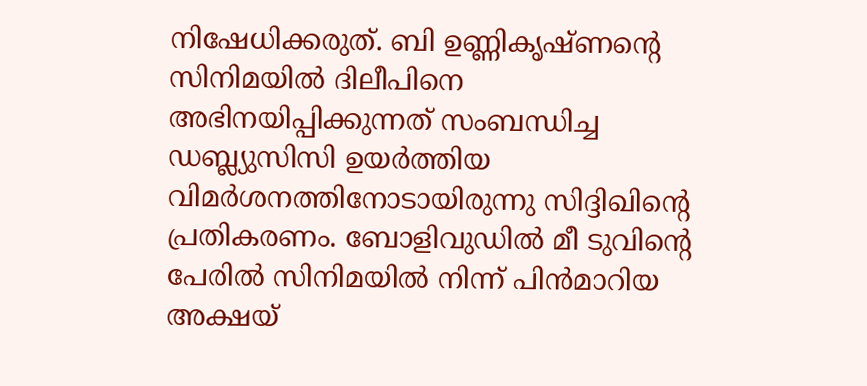നിഷേധിക്കരുത്. ബി ഉണ്ണികൃഷ്ണന്റെ സിനിമയില്‍ ദിലീപിനെ അഭിനയിപ്പിക്കുന്നത് സംബന്ധിച്ച ഡബ്ല്യുസിസി ഉയര്‍ത്തിയ വിമര്‍ശനത്തിനോടായിരുന്നു സിദ്ദിഖിന്റെ പ്രതികരണം. ബോളിവുഡില്‍ മീ ടുവിന്റെ പേരില്‍ സിനിമയില്‍ നിന്ന് പിന്‍മാറിയ അക്ഷയ്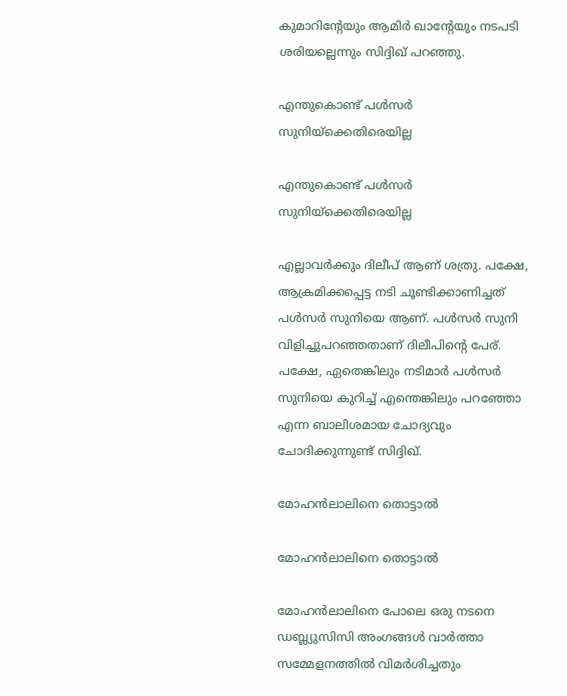കുമാറിന്റേയും ആമിര്‍ ഖാന്റേയും നടപടി ശരിയല്ലെന്നും സിദ്ദിഖ് പറഞ്ഞു.

എന്തുകൊണ്ട് പള്‍സര്‍ സുനിയ്‌ക്കെതിരെയില്ല

എന്തുകൊണ്ട് പള്‍സര്‍ സുനിയ്‌ക്കെതിരെയില്ല

എല്ലാവര്‍ക്കും ദിലീപ് ആണ് ശത്രു. പക്ഷേ, ആക്രമിക്കപ്പെട്ട നടി ചൂണ്ടിക്കാണിച്ചത് പള്‍സര്‍ സുനിയെ ആണ്. പള്‍സര്‍ സുനി വിളിച്ചുപറഞ്ഞതാണ് ദിലീപിന്റെ പേര്. പക്ഷേ, ഏതെങ്കിലും നടിമാര്‍ പള്‍സര്‍ സുനിയെ കുറിച്ച് എന്തെങ്കിലും പറഞ്ഞോ എന്ന ബാലിശമായ ചോദ്യവും ചോദിക്കുന്നുണ്ട് സിദ്ദിഖ്.

മോഹന്‍ലാലിനെ തൊട്ടാല്‍

മോഹന്‍ലാലിനെ തൊട്ടാല്‍

മോഹന്‍ലാലിനെ പോലെ ഒരു നടനെ ഡബ്ല്യുസിസി അംഗങ്ങള്‍ വാര്‍ത്താ സമ്മേളനത്തില്‍ വിമര്‍ശിച്ചതും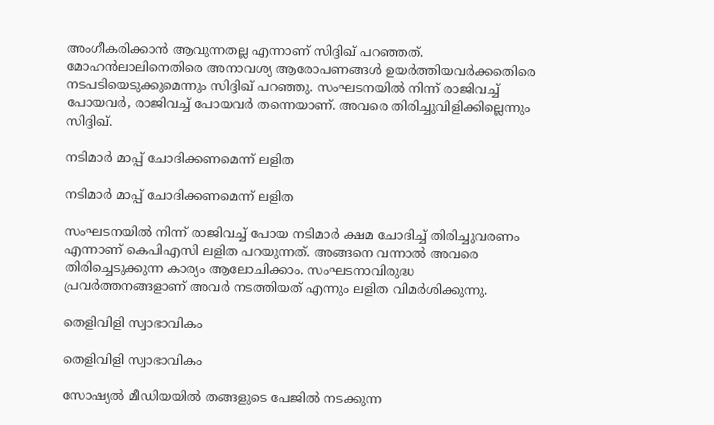അംഗീകരിക്കാന്‍ ആവുന്നതല്ല എന്നാണ് സിദ്ദിഖ് പറഞ്ഞത്. മോഹന്‍ലാലിനെതിരെ അനാവശ്യ ആരോപണങ്ങള്‍ ഉയര്‍ത്തിയവര്‍ക്കതെിരെ നടപടിയെടുക്കുമെന്നും സിദ്ദിഖ് പറഞ്ഞു. സംഘടനയില്‍ നിന്ന് രാജിവച്ച് പോയവര്‍, രാജിവച്ച് പോയവര്‍ തന്നെയാണ്. അവരെ തിരിച്ചുവിളിക്കില്ലെന്നും സിദ്ദിഖ്.

നടിമാര്‍ മാപ്പ് ചോദിക്കണമെന്ന് ലളിത

നടിമാര്‍ മാപ്പ് ചോദിക്കണമെന്ന് ലളിത

സംഘടനയില്‍ നിന്ന് രാജിവച്ച് പോയ നടിമാര്‍ ക്ഷമ ചോദിച്ച് തിരിച്ചുവരണം എന്നാണ് കെപിഎസി ലളിത പറയുന്നത്. അങ്ങനെ വന്നാല്‍ അവരെ തിരിച്ചെടുക്കുന്ന കാര്യം ആലോചിക്കാം. സംഘടനാവിരുദ്ധ പ്രവര്‍ത്തനങ്ങളാണ് അവര്‍ നടത്തിയത് എന്നും ലളിത വിമര്‍ശിക്കുന്നു.

തെളിവിളി സ്വാഭാവികം

തെളിവിളി സ്വാഭാവികം

സോഷ്യല്‍ മീഡിയയില്‍ തങ്ങളുടെ പേജില്‍ നടക്കുന്ന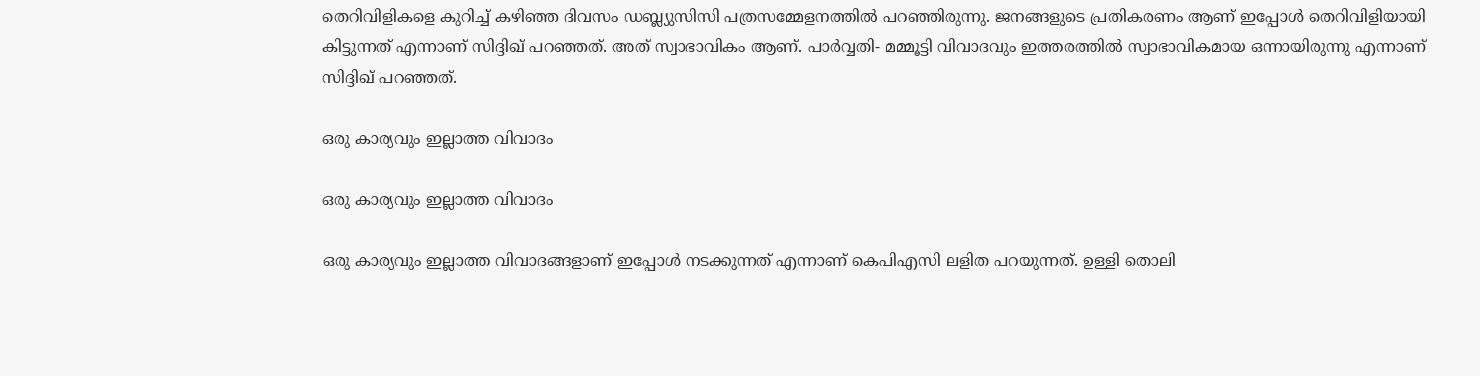തെറിവിളികളെ കുറിച്ച് കഴിഞ്ഞ ദിവസം ഡബ്ല്യുസിസി പത്രസമ്മേളനത്തില്‍ പറഞ്ഞിരുന്നു. ജനങ്ങളുടെ പ്രതികരണം ആണ് ഇപ്പോള്‍ തെറിവിളിയായി കിട്ടുന്നത് എന്നാണ് സിദ്ദിഖ് പറഞ്ഞത്. അത് സ്വാഭാവികം ആണ്. പാര്‍വ്വതി- മമ്മൂട്ടി വിവാദവും ഇത്തരത്തില്‍ സ്വാഭാവികമായ ഒന്നായിരുന്നു എന്നാണ് സിദ്ദിഖ് പറഞ്ഞത്.

ഒരു കാര്യവും ഇല്ലാത്ത വിവാദം

ഒരു കാര്യവും ഇല്ലാത്ത വിവാദം

ഒരു കാര്യവും ഇല്ലാത്ത വിവാദങ്ങളാണ് ഇപ്പോള്‍ നടക്കുന്നത് എന്നാണ് കെപിഎസി ലളിത പറയുന്നത്. ഉള്ളി തൊലി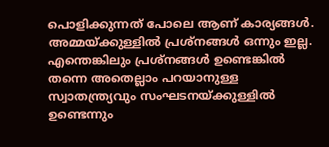പൊളിക്കുന്നത് പോലെ ആണ് കാര്യങ്ങള്‍. അമ്മയ്ക്കുള്ളില്‍ പ്രശ്‌നങ്ങള്‍ ഒന്നും ഇല്ല. എന്തെങ്കിലും പ്രശ്‌നങ്ങള്‍ ഉണ്ടെങ്കില്‍ തന്നെ അതെല്ലാം പറയാനുള്ള സ്വാതന്ത്ര്യവും സംഘടനയ്ക്കുള്ളില്‍ ഉണ്ടെന്നും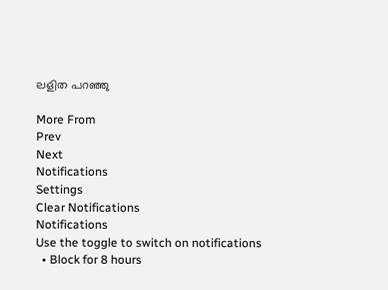ലളിത പറഞ്ഞു

More From
Prev
Next
Notifications
Settings
Clear Notifications
Notifications
Use the toggle to switch on notifications
  • Block for 8 hours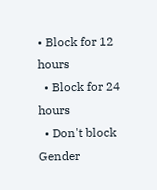• Block for 12 hours
  • Block for 24 hours
  • Don't block
Gender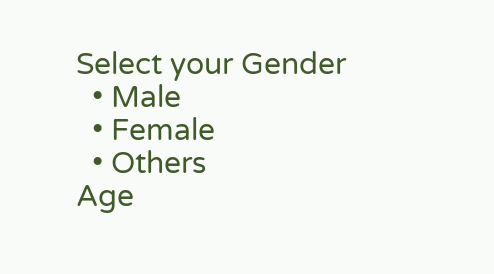Select your Gender
  • Male
  • Female
  • Others
Age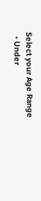Select your Age Range
  • Under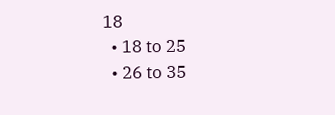18
  • 18 to 25
  • 26 to 35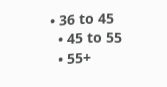• 36 to 45
  • 45 to 55
  • 55+